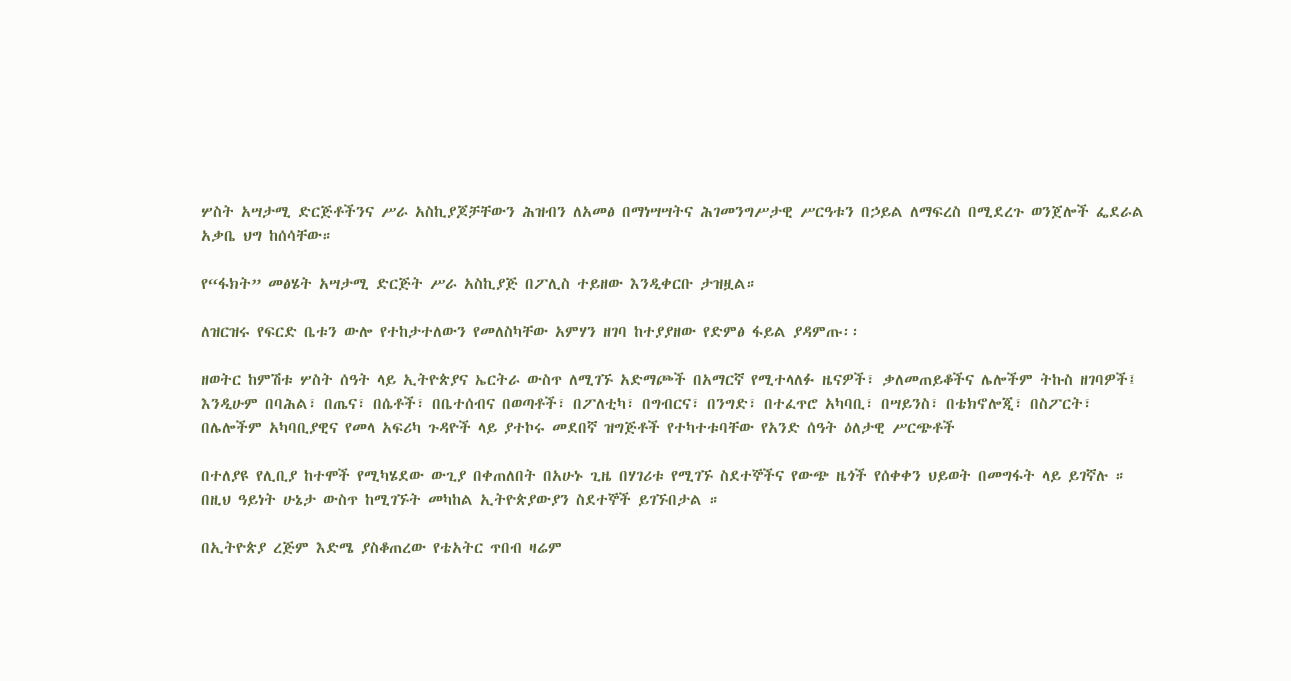ሦስት አሣታሚ ድርጅቶችንና ሥራ አስኪያጆቻቸውን ሕዝብን ለአመፅ በማነሣሣትና ሕገመንግሥታዊ ሥርዓቱን በኃይል ለማፍረስ በሚደረጉ ወንጀሎች ፌደራል አቃቤ ህግ ከሰሳቸው።

የ“ፋክት” መፅሄት አሣታሚ ድርጅት ሥራ አስኪያጅ በፖሊስ ተይዘው እንዲቀርቡ ታዝዟል።

ለዝርዝሩ የፍርድ ቤቱን ውሎ የተከታተለውን የመለስካቸው አምሃን ዘገባ ከተያያዘው የድምፅ ፋይል ያዳምጡ፡፡

ዘወትር ከምሽቱ ሦስት ሰዓት ላይ ኢትዮጵያና ኤርትራ ውስጥ ለሚገኙ አድማጮች በአማርኛ የሚተላለፉ ዜናዎች፣ ቃለመጠይቆችና ሌሎችም ትኩስ ዘገባዎች፤ እንዲሁም በባሕል፣ በጤና፣ በሴቶች፣ በቤተሰብና በወጣቶች፣ በፖለቲካ፣ በግብርና፣ በንግድ፣ በተፈጥሮ አካባቢ፣ በሣይንስ፣ በቴክኖሎጂ፣ በስፖርት፣ በሌሎችም አካባቢያዊና የመላ አፍሪካ ጉዳዮች ላይ ያተኮሩ መደበኛ ዝግጅቶች የተካተቱባቸው የአንድ ሰዓት ዕለታዊ ሥርጭቶች

በተለያዩ የሊቢያ ከተሞች የሚካሄደው ውጊያ በቀጠለበት በአሁኑ ጊዜ በሃገሪቱ የሚገኙ ስደተኞችና የውጭ ዜጎች የሰቀቀን ህይወት በመግፋት ላይ ይገኛሉ ። በዚህ ዓይነት ሁኔታ ውስጥ ከሚገኙት መካከል ኢትዮጵያውያን ስደተኞች ይገኙበታል ።

በኢትዮጵያ ረጅም እድሜ ያስቆጠረው የቴአትር ጥበብ ዛሬም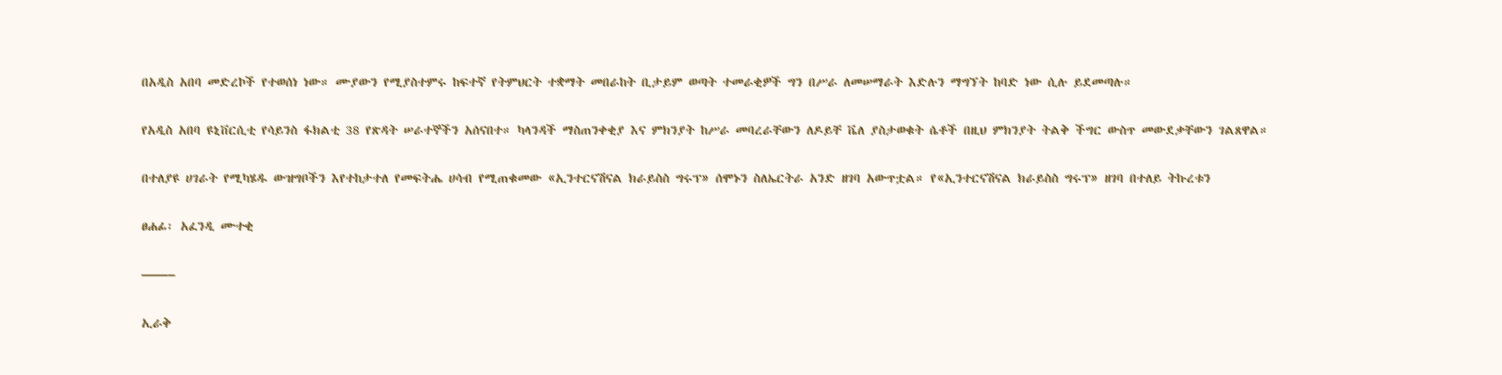በአዲስ አበባ መድረኮች የተወሰነ ነው። ሙያውን የሚያስተምሩ ከፍተኛ የትምህርት ተቋማት መበራከት ቢታይም ወጣት ተመራቂዎች ግን በሥራ ለመሠማራት እድሉን ማግኘት ከባድ ነው ሲሉ ይደመጣሉ።

የአዲስ አበባ ዩኒቨርሲቲ የሳይንስ ፋክልቲ 38 የጽዳት ሠራተኞችን አሰናበተ። ካላንዳች ማስጠንቀቂያ እና ምክንያት ከሥራ መባረራቸውን ለዶይቸ ቬለ ያስታወቁት ሴቶች በዚህ ምክንያት ትልቅ ችግር ውስጥ መውደቃቸውን ገልጸዋል።

በተለያዩ ሀገራት የሚካሄዱ ውዝግቦችን እየተከታተለ የመፍትሔ ሀሳብ የሚጠቁመው «ኢንተርናሽናል ክራይስስ ግሩፕ» ሰሞኑን ስለኤርትራ አንድ ዘገባ አውጥቷል። የ«ኢንተርናሽናል ክራይስስ ግሩፕ» ዘገባ በተለይ ትኩረቱን

ፀሐፊ፡ አፈንዲ ሙተቂ

——–

ኢራቅ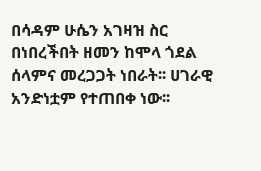በሳዳም ሁሴን አገዛዝ ስር በነበረችበት ዘመን ከሞላ ጎደል ሰላምና መረጋጋት ነበራት፡፡ ሀገራዊ አንድነቷም የተጠበቀ ነው፡፡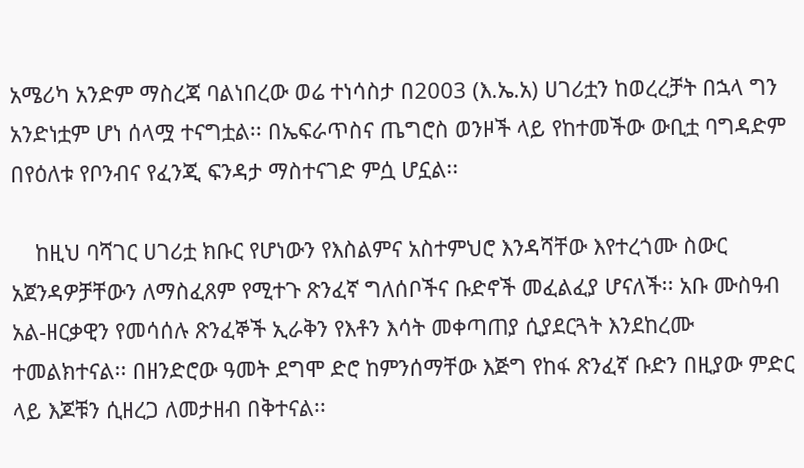አሜሪካ አንድም ማስረጃ ባልነበረው ወሬ ተነሳስታ በ2003 (እ.ኤ.አ) ሀገሪቷን ከወረረቻት በኋላ ግን አንድነቷም ሆነ ሰላሟ ተናግቷል፡፡ በኤፍራጥስና ጤግሮስ ወንዞች ላይ የከተመችው ውቢቷ ባግዳድም በየዕለቱ የቦንብና የፈንጂ ፍንዳታ ማስተናገድ ምሷ ሆኗል፡፡

    ከዚህ ባሻገር ሀገሪቷ ክቡር የሆነውን የእስልምና አስተምህሮ እንዳሻቸው እየተረጎሙ ስውር አጀንዳዎቻቸውን ለማስፈጸም የሚተጉ ጽንፈኛ ግለሰቦችና ቡድኖች መፈልፈያ ሆናለች፡፡ አቡ ሙስዓብ አል-ዘርቃዊን የመሳሰሉ ጽንፈኞች ኢራቅን የእቶን እሳት መቀጣጠያ ሲያደርጓት እንደከረሙ ተመልክተናል፡፡ በዘንድሮው ዓመት ደግሞ ድሮ ከምንሰማቸው እጅግ የከፋ ጽንፈኛ ቡድን በዚያው ምድር ላይ እጆቹን ሲዘረጋ ለመታዘብ በቅተናል፡፡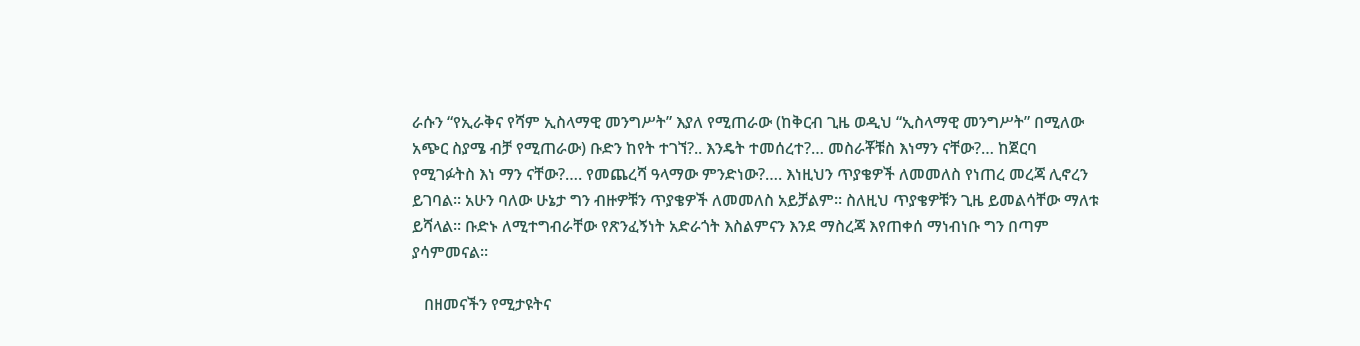ራሱን “የኢራቅና የሻም ኢስላማዊ መንግሥት” እያለ የሚጠራው (ከቅርብ ጊዜ ወዲህ “ኢስላማዊ መንግሥት” በሚለው አጭር ስያሜ ብቻ የሚጠራው) ቡድን ከየት ተገኘ?.. እንዴት ተመሰረተ?… መስራቾቹስ እነማን ናቸው?… ከጀርባ የሚገፉትስ እነ ማን ናቸው?…. የመጨረሻ ዓላማው ምንድነው?…. እነዚህን ጥያቄዎች ለመመለስ የነጠረ መረጃ ሊኖረን ይገባል፡፡ አሁን ባለው ሁኔታ ግን ብዙዎቹን ጥያቄዎች ለመመለስ አይቻልም፡፡ ስለዚህ ጥያቄዎቹን ጊዜ ይመልሳቸው ማለቱ ይሻላል፡፡ ቡድኑ ለሚተግብራቸው የጽንፈኝነት አድራጎት እስልምናን እንደ ማስረጃ እየጠቀሰ ማነብነቡ ግን በጣም ያሳምመናል፡፡

   በዘመናችን የሚታዩትና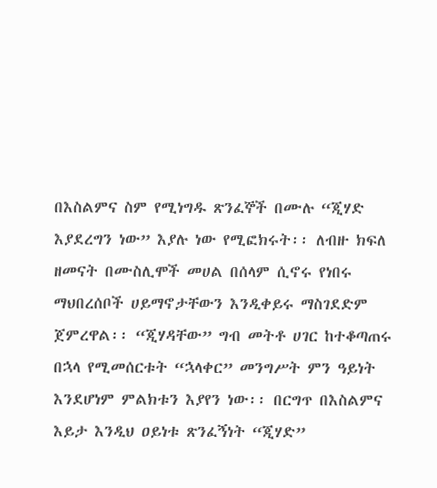በእስልምና ስም የሚነግዱ ጽንፈኞች በሙሉ “ጂሃድ እያደረግን ነው” እያሉ ነው የሚፎክሩት፡፡ ለብዙ ክፍለ ዘመናት በሙስሊሞች መሀል በሰላም ሲኖሩ የነበሩ ማህበረሰቦች ሀይማኖታቸውን እንዲቀይሩ ማስገደድም ጀምረዋል፡፡ “ጂሃዳቸው” ግብ መትቶ ሀገር ከተቆጣጠሩ በኋላ የሚመሰርቱት “ኋላቀር” መንግሥት ምን ዓይነት እንደሆነም ምልክቱን እያየን ነው፡፡ በርግጥ በእስልምና እይታ እንዲህ ዐይነቱ ጽንፈኝነት “ጂሃድ”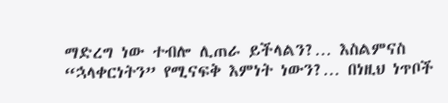ማድረግ ነው ተብሎ ሊጠራ ይችላልን?… እስልምናስ “ኋላቀርነትን” የሚናፍቅ እምነት ነውን?… በነዚህ ነጥቦች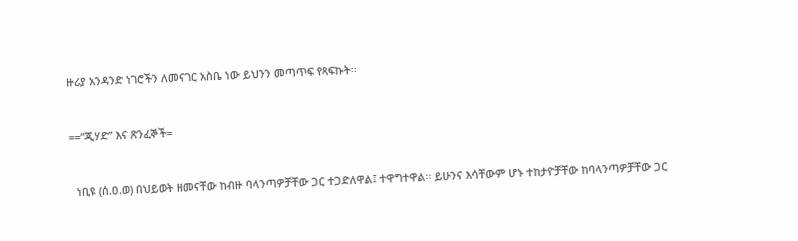ዙሪያ አንዳንድ ነገሮችን ለመናገር አስቤ ነው ይህንን መጣጥፍ የጻፍኩት፡፡


==“ጂሃድ” እና ጽንፈኞች=


  ነቢዩ (ሰ.ዐ.ወ) በህይወት ዘመናቸው ከብዙ ባላንጣዎቻቸው ጋር ተጋድለዋል፤ ተዋግተዋል፡፡ ይሁንና እሳቸውም ሆኑ ተከታዮቻቸው ከባላንጣዎቻቸው ጋር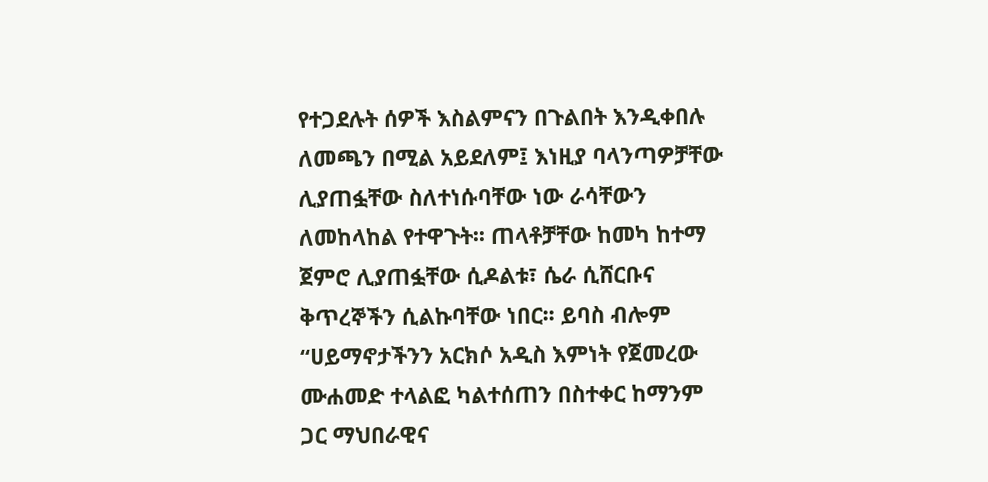የተጋደሉት ሰዎች እስልምናን በጉልበት እንዲቀበሉ ለመጫን በሚል አይደለም፤ እነዚያ ባላንጣዎቻቸው ሊያጠፏቸው ስለተነሱባቸው ነው ራሳቸውን ለመከላከል የተዋጉት፡፡ ጠላቶቻቸው ከመካ ከተማ ጀምሮ ሊያጠፏቸው ሲዶልቱ፣ ሴራ ሲሸርቡና ቅጥረኞችን ሲልኩባቸው ነበር፡፡ ይባስ ብሎም “ሀይማኖታችንን አርክሶ አዲስ እምነት የጀመረው ሙሐመድ ተላልፎ ካልተሰጠን በስተቀር ከማንም ጋር ማህበራዊና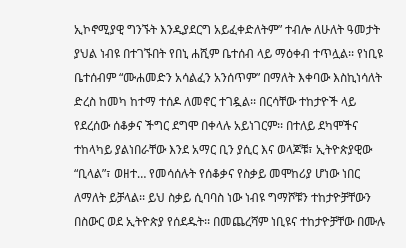ኢኮኖሚያዊ ግንኙት እንዲያደርግ አይፈቀድለትም” ተብሎ ለሁለት ዓመታት ያህል ነብዩ በተገኙበት የበኒ ሐሺም ቤተሰብ ላይ ማዕቀብ ተጥሏል፡፡ የነቢዩ ቤተሰብም “ሙሐመድን አሳልፈን አንሰጥም” በማለት እቀባው እስኪነሳለት ድረስ ከመካ ከተማ ተሰዶ ለመኖር ተገዷል፡፡ በርሳቸው ተከታዮች ላይ የደረሰው ሰቆቃና ችግር ደግሞ በቀላሉ አይነገርም፡፡ በተለይ ደካሞችና ተከላካይ ያልነበራቸው እንደ አማር ቢን ያሲር እና ወላጆቹ፣ ኢትዮጵያዊው “ቢላል”፣ ወዘተ… የመሳሰሉት የሰቆቃና የስቃይ መሞከሪያ ሆነው ነበር ለማለት ይቻላል፡፡ ይህ ስቃይ ሲባባስ ነው ነብዩ ግማሾቹን ተከታዮቻቸውን በስውር ወደ ኢትዮጵያ የሰደዱት፡፡ በመጨረሻም ነቢዩና ተከታዮቻቸው በሙሉ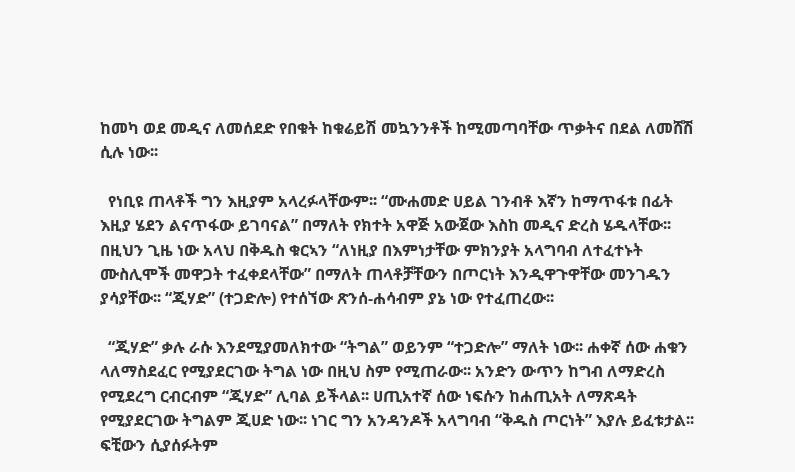ከመካ ወደ መዲና ለመሰደድ የበቁት ከቁሬይሽ መኳንንቶች ከሚመጣባቸው ጥቃትና በደል ለመሸሽ ሲሉ ነው፡፡

  የነቢዩ ጠላቶች ግን እዚያም አላረፉላቸውም፡፡ “ሙሐመድ ሀይል ገንብቶ እኛን ከማጥፋቱ በፊት እዚያ ሄደን ልናጥፋው ይገባናል” በማለት የክተት አዋጅ አውጀው እስከ መዲና ድረስ ሄዱላቸው፡፡ በዚህን ጊዜ ነው አላህ በቅዱስ ቁርኣን “ለነዚያ በእምነታቸው ምክንያት አላግባብ ለተፈተኑት ሙስሊሞች መዋጋት ተፈቀደላቸው” በማለት ጠላቶቻቸውን በጦርነት እንዲዋጉዋቸው መንገዱን ያሳያቸው፡፡ “ጂሃድ” (ተጋድሎ) የተሰኘው ጽንሰ-ሐሳብም ያኔ ነው የተፈጠረው፡፡

  “ጂሃድ” ቃሉ ራሱ እንደሚያመለክተው “ትግል” ወይንም “ተጋድሎ” ማለት ነው፡፡ ሐቀኛ ሰው ሐቁን ላለማስደፈር የሚያደርገው ትግል ነው በዚህ ስም የሚጠራው፡፡ አንድን ውጥን ከግብ ለማድረስ የሚደረግ ርብርብም “ጂሃድ” ሊባል ይችላል፡፡ ሀጢአተኛ ሰው ነፍሱን ከሐጢአት ለማጽዳት የሚያደርገው ትግልም ጂሀድ ነው፡፡ ነገር ግን አንዳንዶች አላግባብ “ቅዱስ ጦርነት” እያሉ ይፈቱታል፡፡ ፍቺውን ሲያሰፉትም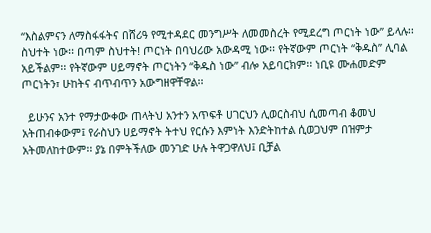“እስልምናን ለማስፋፋትና በሸሪዓ የሚተዳደር መንግሥት ለመመስረት የሚደረግ ጦርነት ነው” ይላሉ፡፡ ስህተት ነው፡፡ በጣም ስህተት! ጦርነት በባህሪው አውዳሚ ነው፡፡ የትኛውም ጦርነት “ቅዱስ” ሊባል አይችልም፡፡ የትኛውም ሀይማኖት ጦርነትን “ቅዱስ ነው” ብሎ አይባርክም፡፡ ነቢዩ ሙሐመድም ጦርነትን፣ ሁከትና ብጥብጥን አውግዘዋቸዋል፡፡

  ይሁንና አንተ የማታውቀው ጠላትህ አንተን አጥፍቶ ሀገርህን ሊወርስብህ ሲመጣብ ቆመህ አትጠብቀውም፤ የራስህን ሀይማኖት ትተህ የርሱን እምነት እንድትከተል ሲወጋህም በዝምታ አትመለከተውም፡፡ ያኔ በምትችለው መንገድ ሁሉ ትዋጋዋለህ፤ ቢቻል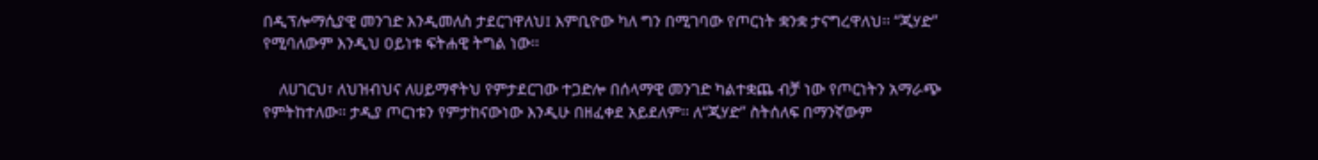በዲፕሎማሲያዊ መንገድ እንዲመለስ ታደርገዋለህ፤ እምቢዮው ካለ ግን በሚገባው የጦርነት ቋንቋ ታናግረዋለህ፡፡ “ጂሃድ” የሚባለውም እንዲህ ዐይነቱ ፍትሐዊ ትግል ነው፡፡

    ለሀገርህ፣ ለህዝብህና ለሀይማኖትህ የምታደርገው ተጋድሎ በሰላማዊ መንገድ ካልተቋጨ ብቻ ነው የጦርነትን አማራጭ የምትከተለው፡፡ ታዲያ ጦርነቱን የምታከናውነው እንዲሁ በዘፈቀደ አይደለም፡፡ ለ“ጂሃድ” ስትሰለፍ በማንኛውም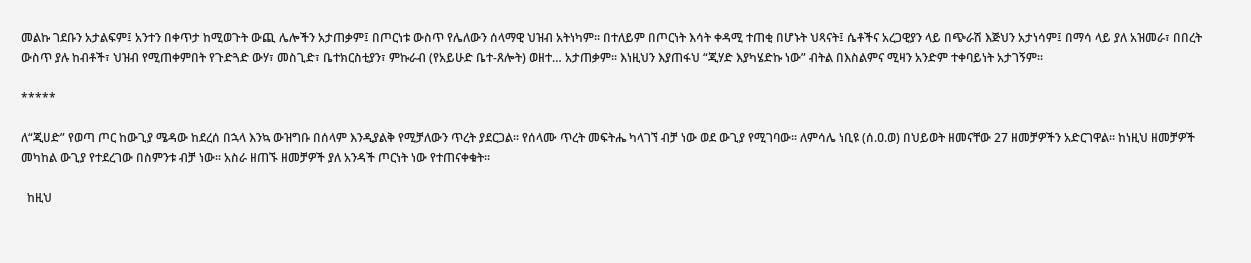መልኩ ገደቡን አታልፍም፤ አንተን በቀጥታ ከሚወጉት ውጪ ሌሎችን አታጠቃም፤ በጦርነቱ ውስጥ የሌለውን ሰላማዊ ህዝብ አትነካም፡፡ በተለይም በጦርነት እሳት ቀዳሚ ተጠቂ በሆኑት ህጻናት፤ ሴቶችና አረጋዊያን ላይ በጭራሽ እጅህን አታነሳም፤ በማሳ ላይ ያለ አዝመራ፣ በበረት ውስጥ ያሉ ከብቶች፣ ህዝብ የሚጠቀምበት የጉድጓድ ውሃ፣ መስጊድ፣ ቤተክርስቲያን፣ ምኩራብ (የአይሁድ ቤተ-ጸሎት) ወዘተ… አታጠቃም፡፡ እነዚህን እያጠፋህ “ጂሃድ እያካሄድኩ ነው” ብትል በእስልምና ሚዛን አንድም ተቀባይነት አታገኝም፡፡

*****

ለ“ጂሀድ” የወጣ ጦር ከውጊያ ሜዳው ከደረሰ በኋላ እንኳ ውዝግቡ በሰላም እንዲያልቅ የሚቻለውን ጥረት ያደርጋል፡፡ የሰላሙ ጥረት መፍትሔ ካላገኘ ብቻ ነው ወደ ውጊያ የሚገባው፡፡ ለምሳሌ ነቢዩ (ሰ.ዐ.ወ) በህይወት ዘመናቸው 27 ዘመቻዎችን አድርገዋል፡፡ ከነዚህ ዘመቻዎች መካከል ውጊያ የተደረገው በስምንቱ ብቻ ነው፡፡ አስራ ዘጠኙ ዘመቻዎች ያለ አንዳች ጦርነት ነው የተጠናቀቁት፡፡

  ከዚህ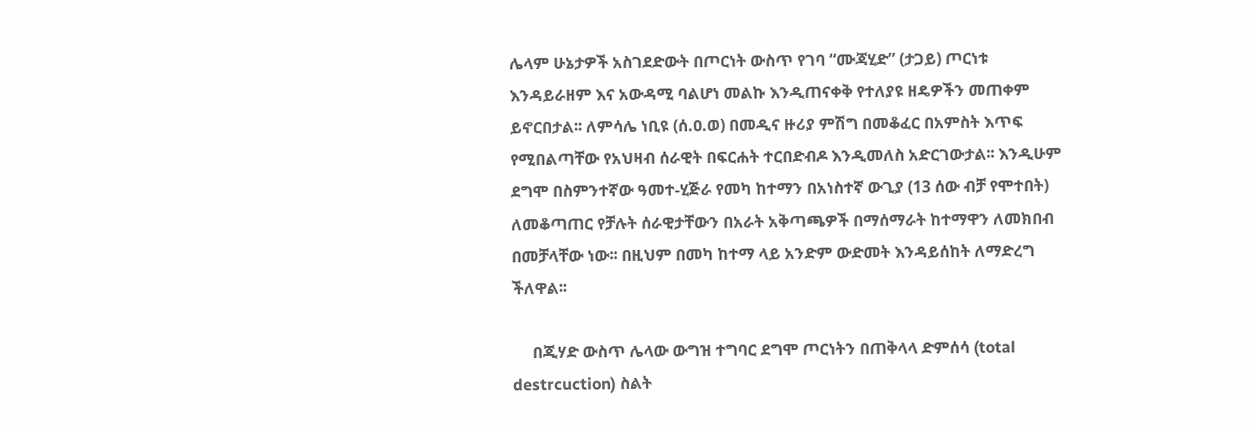ሌላም ሁኔታዎች አስገደድውት በጦርነት ውስጥ የገባ “ሙጃሂድ” (ታጋይ) ጦርነቱ እንዳይራዘም እና አውዳሚ ባልሆነ መልኩ እንዲጠናቀቅ የተለያዩ ዘዴዎችን መጠቀም ይኖርበታል፡፡ ለምሳሌ ነቢዩ (ሰ.ዐ.ወ) በመዲና ዙሪያ ምሽግ በመቆፈር በአምስት እጥፍ የሚበልጣቸው የአህዛብ ሰራዊት በፍርሐት ተርበድብዶ እንዲመለስ አድርገውታል፡፡ እንዲሁም ደግሞ በስምንተኛው ዓመተ-ሂጅራ የመካ ከተማን በአነስተኛ ውጊያ (13 ሰው ብቻ የሞተበት) ለመቆጣጠር የቻሉት ሰራዊታቸውን በአራት አቅጣጫዎች በማሰማራት ከተማዋን ለመክበብ በመቻላቸው ነው፡፡ በዚህም በመካ ከተማ ላይ አንድም ውድመት እንዳይሰከት ለማድረግ ችለዋል፡፡

     በጂሃድ ውስጥ ሌላው ውግዝ ተግባር ደግሞ ጦርነትን በጠቅላላ ድምሰሳ (total destrcuction) ስልት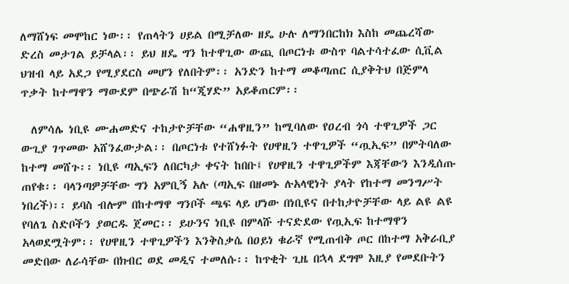ለማሸነፍ መሞከር ነው፡፡ የጠላትን ሀይል በሚቻለው ዘዴ ሁሉ ለማንበርከክ እስከ መጨረሻው ድረስ መታገል ይቻላል፡፡ ይህ ዘዴ ግን ከተዋጊው ውጪ በጦርነቱ ውስጥ ባልተሳተፈው ሲቪል ህዝብ ላይ አደጋ የሚያደርስ መሆን የለበትም፡፡ አንድን ከተማ መቆጣጠር ሲያቅትህ በጅምላ ጥቃት ከተማዋን ማውደም በጭራሽ ከ“ጂሃድ” አይቆጠርም፡፡

  ለምሳሌ ነቢዩ ሙሐመድና ተከታዮቻቸው “ሐዋዚን” ከሚባለው የዐረብ ጎሳ ተዋጊዎች ጋር ውጊያ ገጥመው አሸንፈውታል፡፡ በጦርነቱ የተሸነፉት የሀዋዚን ተዋጊዎች “ጧኢፍ” በምትባለው ከተማ መሸጉ፡፡ ነቢዩ ጣኢፍን ለበርካታ ቀናት ከበቡ፤ የሀዋዚን ተዋጊዎችም እጃቸውን እንዲሰጡ ጠየቁ፡፡ ባላንጣዎቻቸው ግን አምቢኝ አሉ (ጣኢፍ በዘመኑ ሉአላዊነት ያላት የከተማ መንግሥት ነበረች)፡፡ ይባስ ብሎም በከተማዋ ግንቦች ጫፍ ላይ ሆነው በነቢዩና በተከታዮቻቸው ላይ ልዩ ልዩ የባለጌ ስድቦችን ያወርዱ ጀመር፡፡ ይሁንና ነቢዩ በምላሹ ተናድደው የጧኢፍ ከተማዋን አላወደሟትም፡፡ የሀዋዚን ተዋጊዎችን እንቅስቃሴ በዐይነ ቁራኛ የሚጠብቅ ጦር በከተማ አቅራቢያ መድበው ለራሳቸው በክብር ወደ መዲና ተመለሱ፡፡ ከጥቂት ጊዜ በኋላ ደግሞ እዚያ የመደቡትን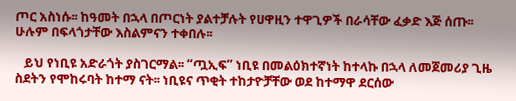ጦር አስነሱ፡፡ ከዓመት በኋላ በጦርነት ያልተቻሉት የሀዋዚን ተዋጊዎች በራሳቸው ፈቃድ እጅ ሰጡ፡፡ ሁሉም በፍላጎታቸው እስልምናን ተቀበሉ፡፡

   ይህ የነቢዩ አድራጎት ያስገርማል፡፡ “ጧኢፍ” ነቢዩ በመልዕክተኛነት ከተላኩ በኋላ ለመጀመሪያ ጊዜ ስደትን የሞከሩባት ከተማ ናት፡፡ ነቢዩና ጥቂት ተከታዮቻቸው ወደ ከተማዋ ደርሰው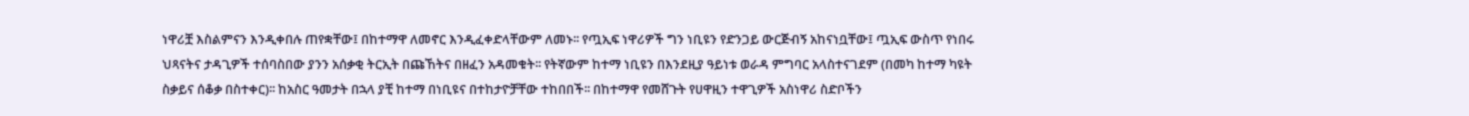ነዋሪቿ እስልምናን እንዲቀበሉ ጠየቋቸው፤ በከተማዋ ለመኖር እንዲፈቀድላቸውም ለመኑ፡፡ የጧኢፍ ነዋሪዎች ግን ነቢዩን የድንጋይ ውርጅብኝ አከናነቧቸው፤ ጧኢፍ ውስጥ የነበሩ ህጻናትና ታዳጊዎች ተሰባስበው ያንን አሰቃቂ ትርኢት በጩኸትና በዘፈን አዳመቁት፡፡ የትኛውም ከተማ ነቢዩን በእንደዚያ ዓይነቱ ወራዳ ምግባር አላስተናገደም (በመካ ከተማ ካዩት ስቃይና ሰቆቃ በስተቀር)፡፡ ከአስር ዓመታት በኋላ ያቺ ከተማ በነቢዩና በተከታዮቻቸው ተከበበች፡፡ በከተማዋ የመሸጉት የሀዋዚን ተዋጊዎች አስነዋሪ ስድቦችን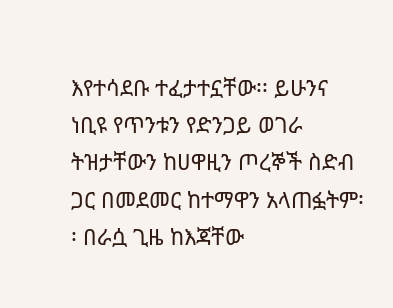እየተሳደቡ ተፈታተኗቸው፡፡ ይሁንና ነቢዩ የጥንቱን የድንጋይ ወገራ ትዝታቸውን ከሀዋዚን ጦረኞች ስድብ ጋር በመደመር ከተማዋን አላጠፏትም፡፡ በራሷ ጊዜ ከእጃቸው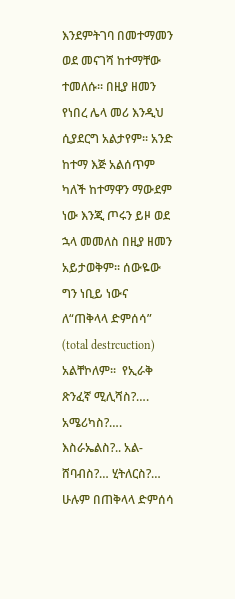እንደምትገባ በመተማመን ወደ መናገሻ ከተማቸው ተመለሱ፡፡ በዚያ ዘመን የነበረ ሌላ መሪ እንዲህ ሲያደርግ አልታየም፡፡ አንድ ከተማ እጅ አልሰጥም ካለች ከተማዋን ማውደም ነው እንጂ ጦሩን ይዞ ወደ ኋላ መመለስ በዚያ ዘመን አይታወቅም፡፡ ሰውዬው ግን ነቢይ ነውና  ለ“ጠቅላላ ድምሰሳ” (total destrcuction) አልቸኮለም፡፡  የኢራቅ ጽንፈኛ ሚሊሻስ?…. አሜሪካስ?…. እስራኤልስ?.. አል-ሸባብስ?… ሂትለርስ?… ሁሉም በጠቅላላ ድምሰሳ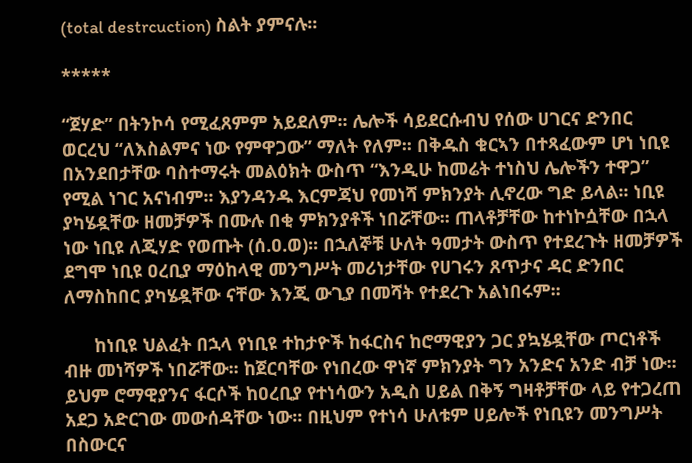(total destrcuction) ስልት ያምናሉ፡፡

*****

“ጀሃድ” በትንኮሳ የሚፈጸምም አይደለም፡፡ ሌሎች ሳይደርሱብህ የሰው ሀገርና ድንበር ወርረህ “ለእስልምና ነው የምዋጋው” ማለት የለም፡፡ በቅዱስ ቁርኣን በተጻፈውም ሆነ ነቢዩ በአንደበታቸው ባስተማሩት መልዕክት ውስጥ “እንዲሁ ከመሬት ተነስህ ሌሎችን ተዋጋ” የሚል ነገር አናነብም፡፡ እያንዳንዱ እርምጃህ የመነሻ ምክንያት ሊኖረው ግድ ይላል፡፡ ነቢዩ ያካሄዷቸው ዘመቻዎች በሙሉ በቂ ምክንያቶች ነበሯቸው፡፡ ጠላቶቻቸው ከተነኮሷቸው በኋላ ነው ነቢዩ ለጂሃድ የወጡት (ሰ.ዐ.ወ)፡፡ በኋለኞቹ ሁለት ዓመታት ውስጥ የተደረጉት ዘመቻዎች ደግሞ ነቢዩ ዐረቢያ ማዕከላዊ መንግሥት መሪነታቸው የሀገሩን ጸጥታና ዳር ድንበር ለማስከበር ያካሄዷቸው ናቸው እንጂ ውጊያ በመሻት የተደረጉ አልነበሩም፡፡

      ከነቢዩ ህልፈት በኋላ የነቢዩ ተከታዮች ከፋርስና ከሮማዊያን ጋር ያኳሄዷቸው ጦርነቶች ብዙ መነሻዎች ነበሯቸው፡፡ ከጀርባቸው የነበረው ዋነኛ ምክንያት ግን አንድና አንድ ብቻ ነው፡፡ ይህም ሮማዊያንና ፋርሶች ከዐረቢያ የተነሳውን አዲስ ሀይል በቅኝ ግዛቶቻቸው ላይ የተጋረጠ አደጋ አድርገው መውሰዳቸው ነው፡፡ በዚህም የተነሳ ሁለቱም ሀይሎች የነቢዩን መንግሥት በስውርና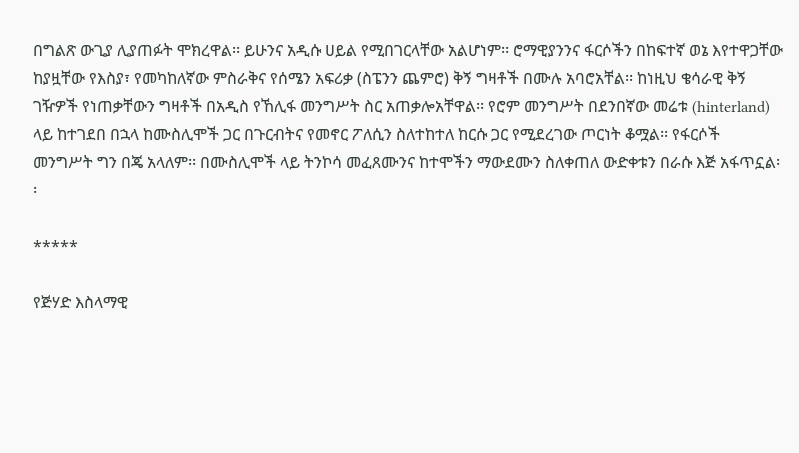በግልጽ ውጊያ ሊያጠፉት ሞክረዋል፡፡ ይሁንና አዲሱ ሀይል የሚበገርላቸው አልሆነም፡፡ ሮማዊያንንና ፋርሶችን በከፍተኛ ወኔ እየተዋጋቸው ከያዟቸው የእስያ፣ የመካከለኛው ምስራቅና የሰሜን አፍሪቃ (ስፔንን ጨምሮ) ቅኝ ግዛቶች በሙሉ አባሮአቸል፡፡ ከነዚህ ቄሳራዊ ቅኝ ገዥዎች የነጠቃቸውን ግዛቶች በአዲስ የኸሊፋ መንግሥት ስር አጠቃሎአቸዋል፡፡ የሮም መንግሥት በደንበኛው መሬቱ (hinterland) ላይ ከተገደበ በኋላ ከሙስሊሞች ጋር በጉርብትና የመኖር ፖለሲን ስለተከተለ ከርሱ ጋር የሚደረገው ጦርነት ቆሟል፡፡ የፋርሶች መንግሥት ግን በጄ አላለም፡፡ በሙስሊሞች ላይ ትንኮሳ መፈጸሙንና ከተሞችን ማውደሙን ስለቀጠለ ውድቀቱን በራሱ እጅ አፋጥኗል፡፡

*****

የጅሃድ እስላማዊ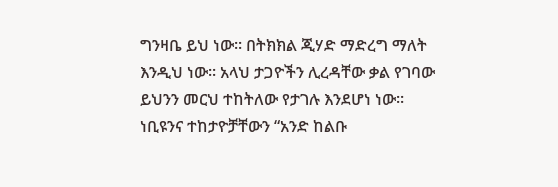ግንዛቤ ይህ ነው፡፡ በትክክል ጂሃድ ማድረግ ማለት እንዲህ ነው፡፡ አላህ ታጋዮችን ሊረዳቸው ቃል የገባው ይህንን መርህ ተከትለው የታገሉ እንደሆነ ነው፡፡ ነቢዩንና ተከታዮቻቸውን “አንድ ከልቡ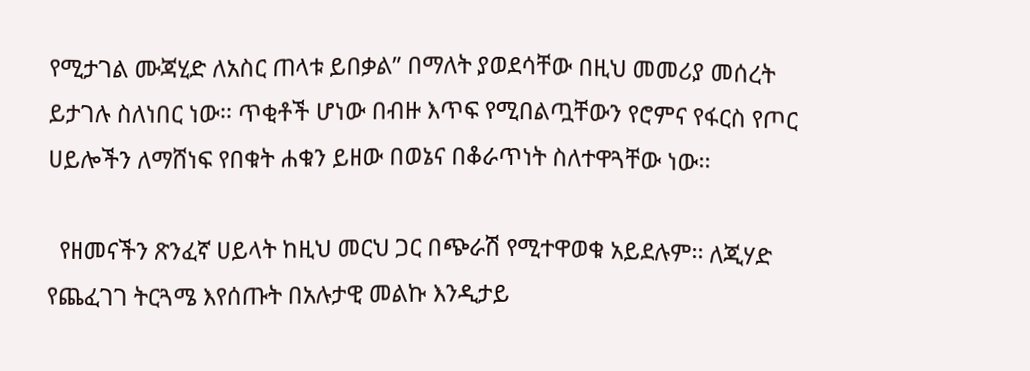የሚታገል ሙጃሂድ ለአስር ጠላቱ ይበቃል” በማለት ያወደሳቸው በዚህ መመሪያ መሰረት ይታገሉ ስለነበር ነው፡፡ ጥቂቶች ሆነው በብዙ እጥፍ የሚበልጧቸውን የሮምና የፋርስ የጦር ሀይሎችን ለማሸነፍ የበቁት ሐቁን ይዘው በወኔና በቆራጥነት ስለተዋጓቸው ነው፡፡

  የዘመናችን ጽንፈኛ ሀይላት ከዚህ መርህ ጋር በጭራሽ የሚተዋወቁ አይደሉም፡፡ ለጂሃድ የጨፈገገ ትርጓሜ እየሰጡት በአሉታዊ መልኩ እንዲታይ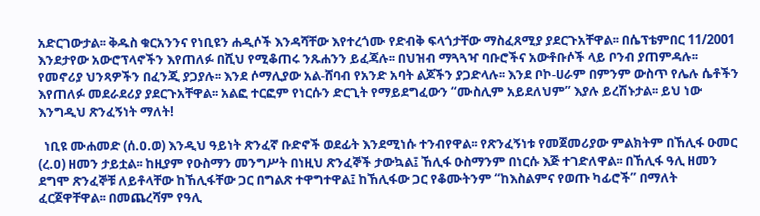አድርገውታል፡፡ ቅዱስ ቁርአንንና የነቢዩን ሐዲሶች እንዳሻቸው እየተረጎሙ የድብቅ ፍላጎታቸው ማስፈጸሚያ ያደርጉአቸዋል፡፡ በሴፕቴምበር 11/2001 እንደታየው አውሮፕላኖችን እየጠለፉ በሺህ የሚቆጠሩ ንጹሐንን ይፈጃሉ፡፡ በህዝብ ማጓጓዣ ባቡሮችና አውቶቡሶች ላይ ቦንብ ያጠምዳሉ፡፡ የመኖሪያ ህንጻዎችን በፈንጂ ያጋያሉ፡፡ እንደ ሶማሊያው አል-ሸባብ የአንድ አባት ልጆችን ያጋድላሉ፡፡ እንደ ቦኮ-ሀራም በምንም ውስጥ የሌሉ ሴቶችን እየጠለፉ መደራደሪያ ያደርጉአቸዋል፡፡ አልፎ ተርፎም የነርሱን ድርጊት የማይደግፈውን “ሙስሊም አይደለህም” እያሉ ይረሽኑታል፡፡ ይህ ነው እንግዲህ ጽንፈኝነት ማለት!

  ነቢዩ ሙሐመድ (ሰ.ዐ.ወ) እንዲህ ዓይነት ጽንፈኛ ቡድኖች ወደፊት እንደሚነሱ ተንብየዋል፡፡ የጽንፈኝነቱ የመጀመሪያው ምልክትም በኸሊፋ ዑመር (ረ.ዐ) ዘመን ታይቷል፡፡ ከዚያም የዑስማን መንግሥት በነዚህ ጽንፈኞች ታውኳል፤ ኸሊፋ ዑስማንም በነርሱ እጅ ተገድለዋል፡፡ በኸሊፋ ዓሊ ዘመን ደግሞ ጽንፈኞቹ ለይቶላቸው ከኸሊፋቸው ጋር በግልጽ ተዋግተዋል፤ ከኸሊፋው ጋር የቆሙትንም “ከእስልምና የወጡ ካፊሮች” በማለት ፈርጀዋቸዋል፡፡ በመጨረሻም የዓሊ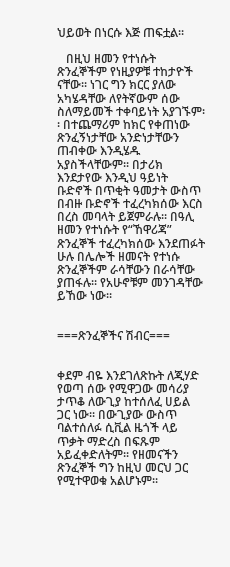ህይወት በነርሱ እጅ ጠፍቷል፡፡

   በዚህ ዘመን የተነሱት ጽንፈኞችም የነዚያዎቹ ተከታዮች ናቸው፡፡ ነገር ግን ክርር ያለው አካሄዳቸው ለየትኛውም ሰው ስለማይመች ተቀባይነት አያገኙም፡፡ በተጨማሪም ከክር የቀጠነው ጽንፈኝነታቸው አንድነታቸውን ጠብቀው እንዲሄዱ አያስችላቸውም፡፡ በታሪክ እንደታየው እንዲህ ዓይነት ቡድኖች በጥቂት ዓመታት ውስጥ በብዙ ቡድኖች ተፈረካክሰው እርስ በረስ መባላት ይጀምራሉ፡፡ በዓሊ ዘመን የተነሱት የ“ኸዋሪጃ” ጽንፈኞች ተፈረካክሰው እንደጠፉት ሁሉ በሌሎች ዘመናት የተነሱ ጽንፈኞችም ራሳቸውን በራሳቸው ያጠፋሉ፡፡ የአሁኖቹም መንገዳቸው ይኸው ነው፡፡


===ጽንፈኞችና ሽብር===


ቀደም ብዬ እንደገለጽኩት ለጂሃድ የወጣ ሰው የሚዋጋው መሳሪያ ታጥቆ ለውጊያ ከተሰለፈ ሀይል ጋር ነው፡፡ በውጊያው ውስጥ ባልተሰለፉ ሲቪል ዜጎች ላይ ጥቃት ማድረስ በፍጹም አይፈቀድለትም፡፡ የዘመናችን ጽንፈኞች ግን ከዚህ መርህ ጋር የሚተዋወቁ አልሆኑም፡፡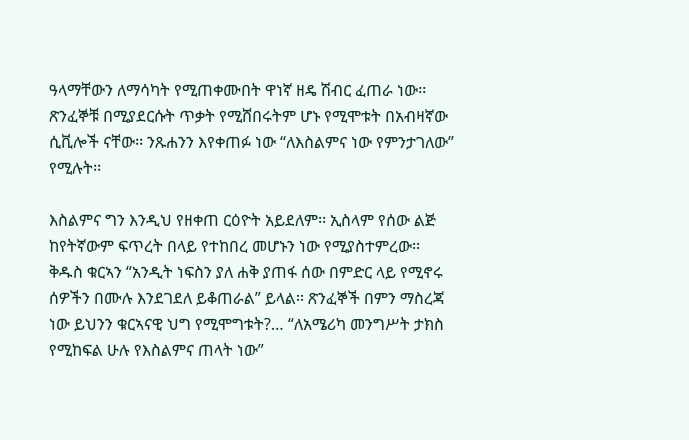ዓላማቸውን ለማሳካት የሚጠቀሙበት ዋነኛ ዘዴ ሽብር ፈጠራ ነው፡፡ ጽንፈኞቹ በሚያደርሱት ጥቃት የሚሸበሩትም ሆኑ የሚሞቱት በአብዛኛው ሲቪሎች ናቸው፡፡ ንጹሐንን እየቀጠፉ ነው “ለእስልምና ነው የምንታገለው” የሚሉት፡፡

እስልምና ግን እንዲህ የዘቀጠ ርዕዮት አይደለም፡፡ ኢስላም የሰው ልጅ ከየትኛውም ፍጥረት በላይ የተከበረ መሆኑን ነው የሚያስተምረው፡፡ ቅዱስ ቁርኣን “አንዲት ነፍስን ያለ ሐቅ ያጠፋ ሰው በምድር ላይ የሚኖሩ ሰዎችን በሙሉ እንደገደለ ይቆጠራል” ይላል፡፡ ጽንፈኞች በምን ማስረጃ ነው ይህንን ቁርኣናዊ ህግ የሚሞግቱት?… “ለአሜሪካ መንግሥት ታክስ የሚከፍል ሁሉ የእስልምና ጠላት ነው”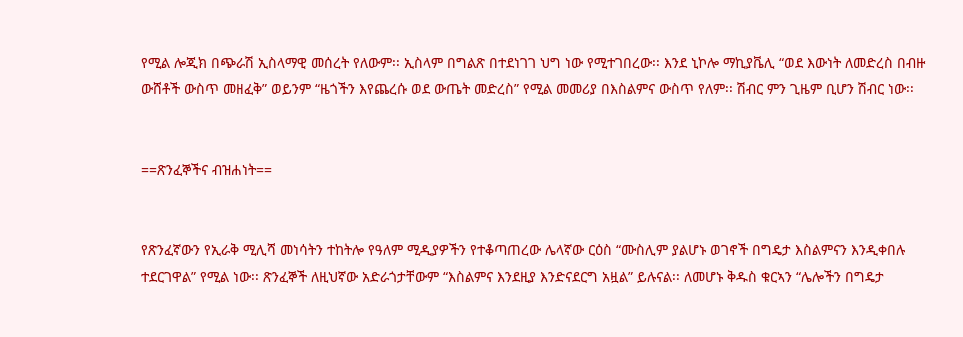የሚል ሎጂክ በጭራሽ ኢስላማዊ መሰረት የለውም፡፡ ኢስላም በግልጽ በተደነገገ ህግ ነው የሚተገበረው፡፡ እንደ ኒኮሎ ማኪያቬሊ “ወደ እውነት ለመድረስ በብዙ ውሸቶች ውስጥ መዘፈቅ” ወይንም “ዜጎችን እየጨረሱ ወደ ውጤት መድረስ” የሚል መመሪያ በእስልምና ውስጥ የለም፡፡ ሽብር ምን ጊዜም ቢሆን ሽብር ነው፡፡


==ጽንፈኞችና ብዝሐነት==


የጽንፈኛውን የኢራቅ ሚሊሻ መነሳትን ተከትሎ የዓለም ሚዲያዎችን የተቆጣጠረው ሌላኛው ርዕስ “ሙስሊም ያልሆኑ ወገኖች በግዴታ እስልምናን እንዲቀበሉ ተደርገዋል” የሚል ነው፡፡ ጽንፈኞች ለዚህኛው አድራጎታቸውም “እስልምና እንደዚያ እንድናደርግ አዟል” ይሉናል፡፡ ለመሆኑ ቅዱስ ቁርኣን “ሌሎችን በግዴታ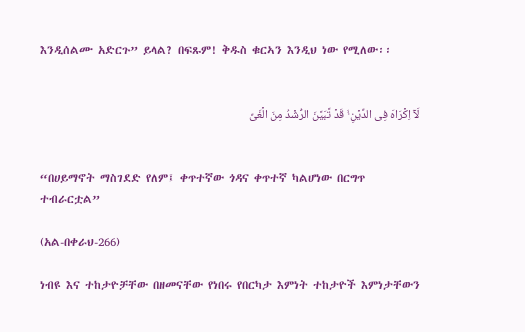እንዲሰልሙ አድርጉ” ይላል? በፍጹም! ቅዱስ ቁርኣን እንዲህ ነው የሚለው፡፡


لَاۤ اِکۡرَاہَ فِی الدِّیۡنِ ۟ۙ قَدۡ تَّبَیَّنَ الرُّشۡدُ مِنَ الۡغَیِّ


“በሀይማኖት ማስገደድ የለም፤ ቀጥተኛው ጎዳና ቀጥተኛ ካልሆነው በርግጥ ተብራርቷል”

(አል-በቀራህ-266)

ነብዩ እና ተከታዮቻቸው በዘመናቸው የነበሩ የበርካታ እምነት ተከታዮች እምነታቸውን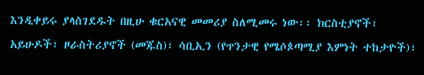እንዲቀይሩ ያላስገደዱት በዚሁ ቁርአናዊ መመሪያ ስለሚመሩ ነው፡፡ ክርስቲያኖች፣ አይሁዶች፣ ዞራስትሪያኖች (መጁስ)፣ ሳቢኢን (የጥንታዊ የሜሶጶጣሚያ እምነት ተከታዮች)፣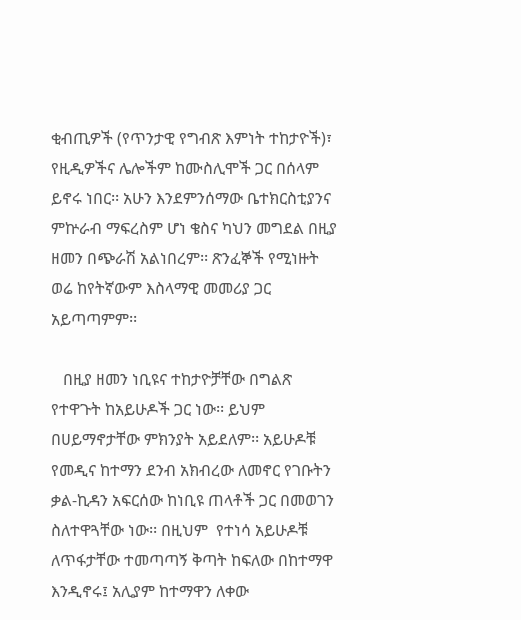ቂብጢዎች (የጥንታዊ የግብጽ እምነት ተከታዮች)፣ የዚዲዎችና ሌሎችም ከሙስሊሞች ጋር በሰላም ይኖሩ ነበር፡፡ አሁን እንደምንሰማው ቤተክርስቲያንና ምኵራብ ማፍረስም ሆነ ቄስና ካህን መግደል በዚያ ዘመን በጭራሽ አልነበረም፡፡ ጽንፈኞች የሚነዙት ወሬ ከየትኛውም እስላማዊ መመሪያ ጋር አይጣጣምም፡፡

   በዚያ ዘመን ነቢዩና ተከታዮቻቸው በግልጽ የተዋጉት ከአይሁዶች ጋር ነው፡፡ ይህም በሀይማኖታቸው ምክንያት አይደለም፡፡ አይሁዶቹ የመዲና ከተማን ደንብ አክብረው ለመኖር የገቡትን ቃል-ኪዳን አፍርሰው ከነቢዩ ጠላቶች ጋር በመወገን ስለተዋጓቸው ነው፡፡ በዚህም  የተነሳ አይሁዶቹ ለጥፋታቸው ተመጣጣኝ ቅጣት ከፍለው በከተማዋ እንዲኖሩ፤ አሊያም ከተማዋን ለቀው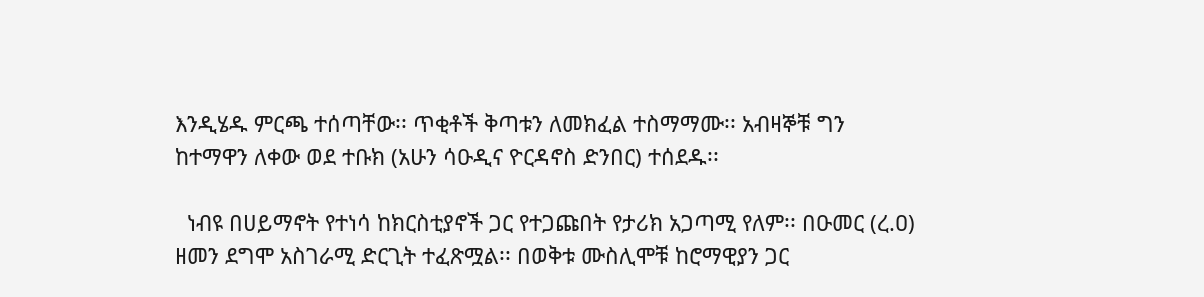እንዲሄዱ ምርጫ ተሰጣቸው፡፡ ጥቂቶች ቅጣቱን ለመክፈል ተስማማሙ፡፡ አብዛኞቹ ግን ከተማዋን ለቀው ወደ ተቡክ (አሁን ሳዑዲና ዮርዳኖስ ድንበር) ተሰደዱ፡፡

  ነብዩ በሀይማኖት የተነሳ ከክርስቲያኖች ጋር የተጋጩበት የታሪክ አጋጣሚ የለም፡፡ በዑመር (ረ.ዐ) ዘመን ደግሞ አስገራሚ ድርጊት ተፈጽሟል፡፡ በወቅቱ ሙስሊሞቹ ከሮማዊያን ጋር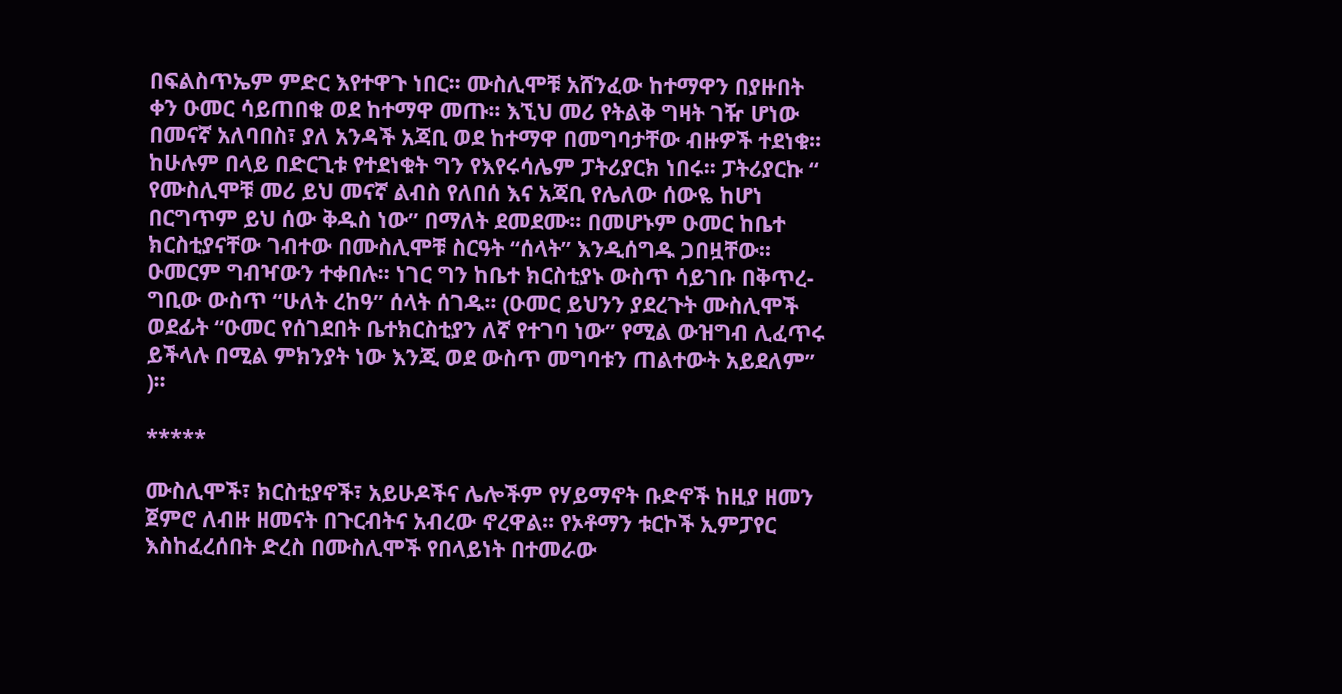በፍልስጥኤም ምድር እየተዋጉ ነበር፡፡ ሙስሊሞቹ አሸንፈው ከተማዋን በያዙበት ቀን ዑመር ሳይጠበቁ ወደ ከተማዋ መጡ፡፡ እኚህ መሪ የትልቅ ግዛት ገዥ ሆነው በመናኛ አለባበስ፣ ያለ አንዳች አጃቢ ወደ ከተማዋ በመግባታቸው ብዙዎች ተደነቁ፡፡ ከሁሉም በላይ በድርጊቱ የተደነቁት ግን የእየሩሳሌም ፓትሪያርክ ነበሩ፡፡ ፓትሪያርኩ “ የሙስሊሞቹ መሪ ይህ መናኛ ልብስ የለበሰ እና አጃቢ የሌለው ሰውዬ ከሆነ በርግጥም ይህ ሰው ቅዱስ ነው” በማለት ደመደሙ፡፡ በመሆኑም ዑመር ከቤተ ክርስቲያናቸው ገብተው በሙስሊሞቹ ስርዓት “ሰላት” እንዲሰግዱ ጋበዟቸው፡፡ ዑመርም ግብዣውን ተቀበሉ፡፡ ነገር ግን ከቤተ ክርስቲያኑ ውስጥ ሳይገቡ በቅጥረ-ግቢው ውስጥ “ሁለት ረከዓ” ሰላት ሰገዱ፡፡ (ዑመር ይህንን ያደረጉት ሙስሊሞች ወደፊት “ዑመር የሰገደበት ቤተክርስቲያን ለኛ የተገባ ነው” የሚል ውዝግብ ሊፈጥሩ ይችላሉ በሚል ምክንያት ነው እንጂ ወደ ውስጥ መግባቱን ጠልተውት አይደለም” )፡፡

*****

ሙስሊሞች፣ ክርስቲያኖች፣ አይሁዶችና ሌሎችም የሃይማኖት ቡድኖች ከዚያ ዘመን ጀምሮ ለብዙ ዘመናት በጉርብትና አብረው ኖረዋል፡፡ የኦቶማን ቱርኮች ኢምፓየር እስከፈረሰበት ድረስ በሙስሊሞች የበላይነት በተመራው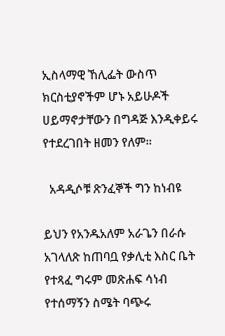ኢስላማዊ ኸሊፌት ውስጥ ክርስቲያኖችም ሆኑ አይሁዶች ሀይማኖታቸውን በግዳጅ እንዲቀይሩ የተደረገበት ዘመን የለም፡፡

  አዳዲሶቹ ጽንፈኞች ግን ከነብዩ

ይህን የአንዱአለም አራጌን በራሱ አገላለጽ ከጠባቧ የቃሊቲ እስር ቤት የተጻፈ ግሩም መጽሐፍ ሳነብ የተሰማኝን ስሜት ባጭሩ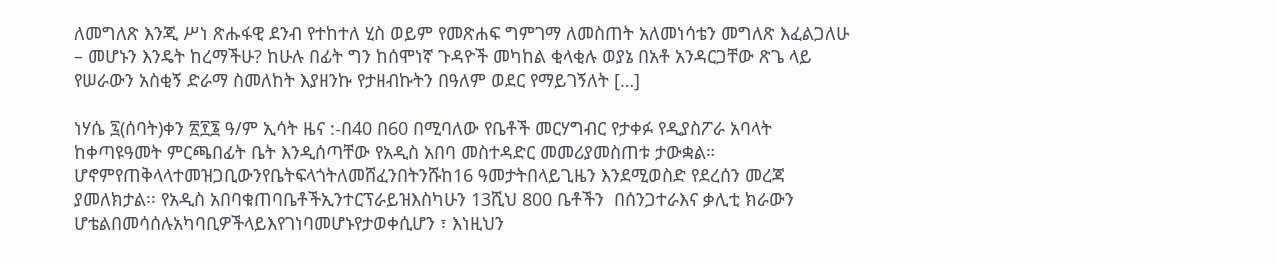ለመግለጽ እንጂ ሥነ ጽሑፋዊ ደንብ የተከተለ ሂስ ወይም የመጽሐፍ ግምገማ ለመስጠት አለመነሳቴን መግለጽ እፈልጋለሁ – መሆኑን እንዴት ከረማችሁ? ከሁሉ በፊት ግን ከሰሞነኛ ጉዳዮች መካከል ቂላቂሉ ወያኔ በአቶ አንዳርጋቸው ጽጌ ላይ የሠራውን አስቂኝ ድራማ ስመለከት እያዘንኩ የታዘብኩትን በዓለም ወደር የማይገኝለት […]

ነሃሴ ፯(ሰባት)ቀን ፳፻፮ ዓ/ም ኢሳት ዜና :-በ40 በ60 በሚባለው የቤቶች መርሃግብር የታቀፉ የዲያስፖራ አባላት  ከቀጣዩዓመት ምርጫበፊት ቤት እንዲሰጣቸው የአዲስ አበባ መስተዳድር መመሪያመስጠቱ ታውቋል። ሆኖምየጠቅላላተመዝጋቢውንየቤትፍላጎትለመሸፈንበትንሹከ16 ዓመታትበላይጊዜን እንደሚወስድ የደረሰን መረጃ ያመለክታል፡፡ የአዲስ አበባቁጠባቤቶችኢንተርፕራይዝእስካሁን 13ሺህ 800 ቤቶችን  በሰንጋተራእና ቃሊቲ ክራውን ሆቴልበመሳሰሉአካባቢዎችላይእየገነባመሆኑየታወቀሲሆን ፣ እነዚህን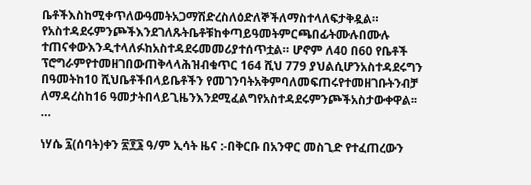ቤቶችእስከሚቀጥለውዓመትአጋማሽድረስለዕድለኞችለማስተላለፍታቅዷል። የአስተዳደሩምንጮችእንደገለጹትቤቶቹከቀጣይዓመትምርጫበፊትሙሉበሙሉ ተጠናቀውእንዲተላለፉከአስተዳደሩመመሪያተሰጥቷል። ሆኖም ለ40 በ60 የቤቶች ፕሮግራምየተመዘገበውጠቅላላሕዝብቁጥር 164 ሺህ 779 ያህልሲሆንአስተዳደሩግን  በዓመትከ10 ሺህቤቶችበላይቤቶችን የመገንባትአቅምባለመፍጠሩየተመዘገቡትንብቻ ለማዳረስከ16 ዓመታትበላይጊዜንእንደሚፈልግየአስተዳደሩምንጮችአስታውቀዋል፡፡ …

ነሃሴ ፯(ሰባት)ቀን ፳፻፮ ዓ/ም ኢሳት ዜና :-በቅርቡ በአንዋር መስጊድ የተፈጠረውን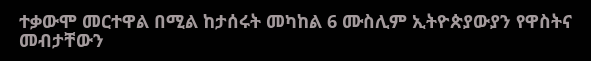ተቃውሞ መርተዋል በሚል ከታሰሩት መካከል 6 ሙስሊም ኢትዮጵያውያን የዋስትና መብታቸውን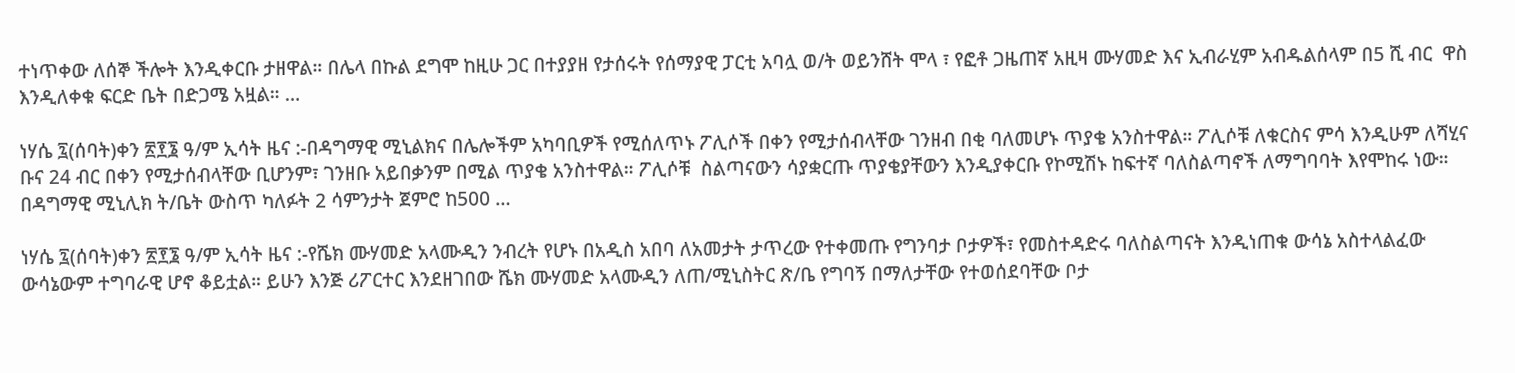ተነጥቀው ለሰኞ ችሎት እንዲቀርቡ ታዘዋል። በሌላ በኩል ደግሞ ከዚሁ ጋር በተያያዘ የታሰሩት የሰማያዊ ፓርቲ አባሏ ወ/ት ወይንሸት ሞላ ፣ የፎቶ ጋዜጠኛ አዚዛ ሙሃመድ እና ኢብራሂም አብዱልሰላም በ5 ሺ ብር  ዋስ እንዲለቀቁ ፍርድ ቤት በድጋሜ አዟል። …

ነሃሴ ፯(ሰባት)ቀን ፳፻፮ ዓ/ም ኢሳት ዜና :-በዳግማዊ ሚኒልክና በሌሎችም አካባቢዎች የሚሰለጥኑ ፖሊሶች በቀን የሚታሰብላቸው ገንዘብ በቂ ባለመሆኑ ጥያቄ አንስተዋል። ፖሊሶቹ ለቁርስና ምሳ እንዲሁም ለሻሂና ቡና 24 ብር በቀን የሚታሰብላቸው ቢሆንም፣ ገንዘቡ አይበቃንም በሚል ጥያቄ አንስተዋል። ፖሊሶቹ  ስልጣናውን ሳያቋርጡ ጥያቄያቸውን እንዲያቀርቡ የኮሚሽኑ ከፍተኛ ባለስልጣኖች ለማግባባት እየሞከሩ ነው። በዳግማዊ ሚኒሊክ ት/ቤት ውስጥ ካለፉት 2 ሳምንታት ጀምሮ ከ500 …

ነሃሴ ፯(ሰባት)ቀን ፳፻፮ ዓ/ም ኢሳት ዜና :-የሼክ ሙሃመድ አላሙዲን ንብረት የሆኑ በአዲስ አበባ ለአመታት ታጥረው የተቀመጡ የግንባታ ቦታዎች፣ የመስተዳድሩ ባለስልጣናት እንዲነጠቁ ውሳኔ አስተላልፈው ውሳኔውም ተግባራዊ ሆኖ ቆይቷል። ይሁን እንጅ ሪፖርተር እንደዘገበው ሼክ ሙሃመድ አላሙዲን ለጠ/ሚኒስትር ጽ/ቤ የግባኝ በማለታቸው የተወሰደባቸው ቦታ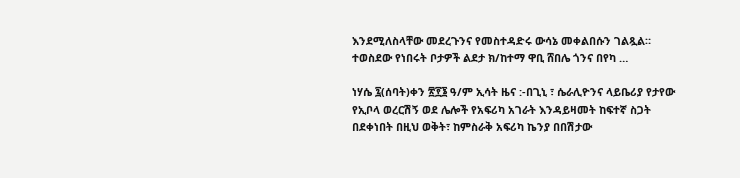እንደሚለስላቸው መደረጉንና የመስተዳድሩ ውሳኔ መቀልበሱን ገልጿል። ተወስደው የነበሩት ቦታዎች ልደታ ክ/ከተማ ዋቢ ሸበሌ ጎንና በየካ …

ነሃሴ ፯(ሰባት)ቀን ፳፻፮ ዓ/ም ኢሳት ዜና :-በጊኒ ፣ ሴራሊዮንና ላይቤሪያ የታየው የኢቦላ ወረርሽኝ ወደ ሌሎች የአፍሪካ አገራት እንዳይዛመት ከፍተኛ ስጋት በደቀነበት በዚህ ወቅት፣ ከምስራቅ አፍሪካ ኬንያ በበሽታው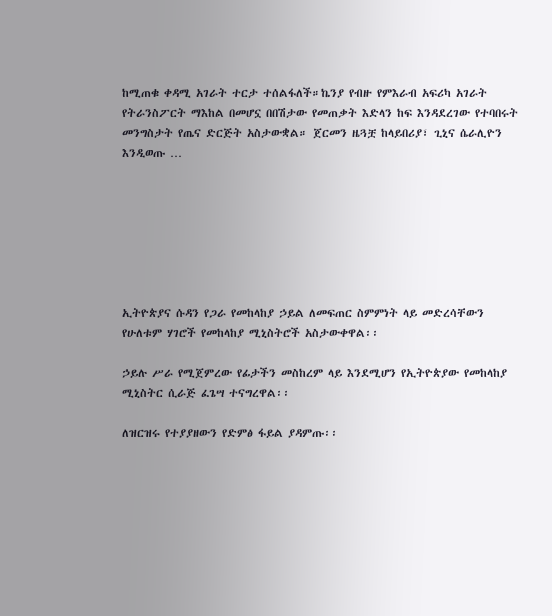ከሚጠቁ ቀዳሚ አገራት ተርታ ተሰልፋለች።ኬንያ የብዙ የምእራብ አፍሪካ አገራት የትራንስፖርት ማእከል በመሆኗ በበሽታው የመጠቃት እድላን ከፍ እንዳደረገው የተባበሩት መንግስታት የጤና ድርጅት አስታውቋል። ጀርመን ዜጓቿ ከላይበሪያ፣ ጊኒና ሴራሊዮን እንዲወጡ …







ኢትዮጵያና ሱዳን የጋራ የመከላከያ ኃይል ለመፍጠር ስምምነት ላይ መድረሳቸውን የሁለቱም ሃገሮች የመከላከያ ሚኒስትሮች አስታውቀዋል፡፡

ኃይሉ ሥራ የሚጀምረው የፊታችን መስከረም ላይ እንደሚሆን የኢትዮጵያው የመከላከያ ሚኒስትር ሲራጅ ፈጌሣ ተናግረዋል፡፡

ለዝርዝሩ የተያያዘውን የድምፅ ፋይል ያዳምጡ፡፡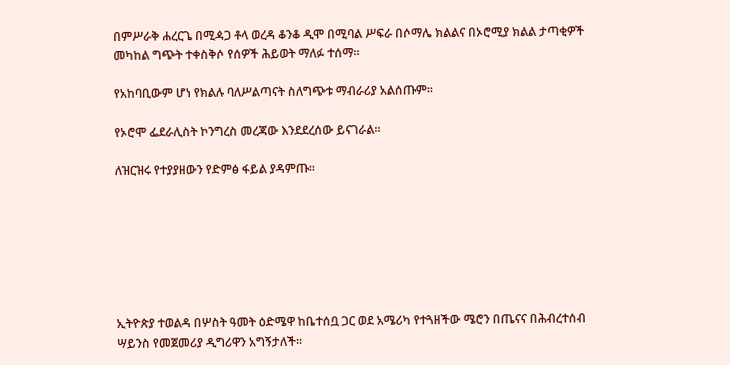በምሥራቅ ሐረርጌ በሚዻጋ ቶላ ወረዳ ቆንቆ ዲሞ በሚባል ሥፍራ በሶማሌ ክልልና በኦሮሚያ ክልል ታጣቂዎች መካከል ግጭት ተቀስቅሶ የሰዎች ሕይወት ማለፉ ተሰማ።

የአከባቢውም ሆነ የክልሉ ባለሥልጣናት ስለግጭቱ ማብራሪያ አልሰጡም።

የኦሮሞ ፌደራሊስት ኮንግረስ መረጃው እንደደረሰው ይናገራል።

ለዝርዝሩ የተያያዘውን የድምፅ ፋይል ያዳምጡ፡፡







ኢትዮጵያ ተወልዳ በሦስት ዓመት ዕድሜዋ ከቤተሰቧ ጋር ወደ አሜሪካ የተጓዘችው ሜሮን በጤናና በሕብረተሰብ ሣይንስ የመጀመሪያ ዲግሪዋን አግኝታለች፡፡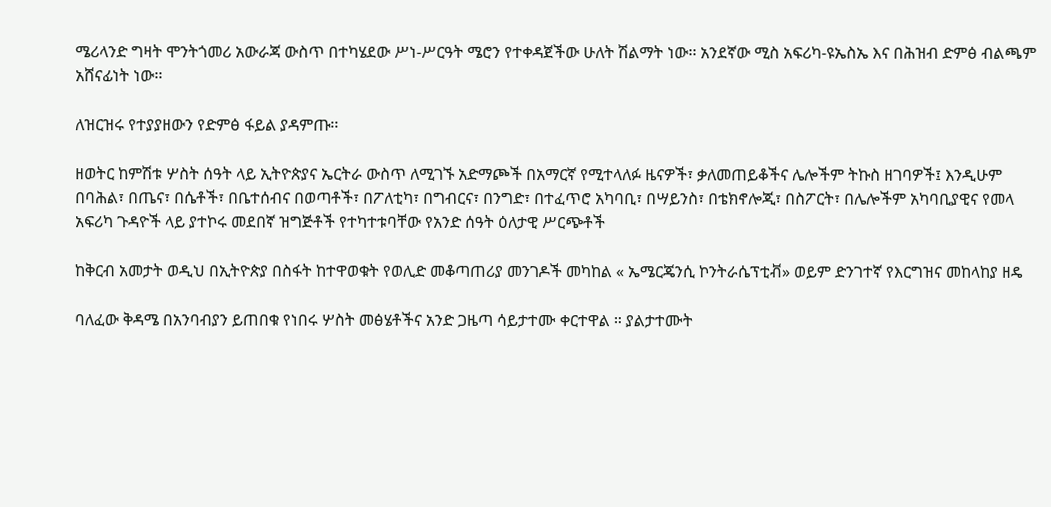ሜሪላንድ ግዛት ሞንትጎመሪ አውራጃ ውስጥ በተካሄደው ሥነ-ሥርዓት ሜሮን የተቀዳጀችው ሁለት ሽልማት ነው፡፡ አንደኛው ሚስ አፍሪካ-ዩኤስኤ እና በሕዝብ ድምፅ ብልጫም አሸናፊነት ነው፡፡

ለዝርዝሩ የተያያዘውን የድምፅ ፋይል ያዳምጡ፡፡

ዘወትር ከምሽቱ ሦስት ሰዓት ላይ ኢትዮጵያና ኤርትራ ውስጥ ለሚገኙ አድማጮች በአማርኛ የሚተላለፉ ዜናዎች፣ ቃለመጠይቆችና ሌሎችም ትኩስ ዘገባዎች፤ እንዲሁም በባሕል፣ በጤና፣ በሴቶች፣ በቤተሰብና በወጣቶች፣ በፖለቲካ፣ በግብርና፣ በንግድ፣ በተፈጥሮ አካባቢ፣ በሣይንስ፣ በቴክኖሎጂ፣ በስፖርት፣ በሌሎችም አካባቢያዊና የመላ አፍሪካ ጉዳዮች ላይ ያተኮሩ መደበኛ ዝግጅቶች የተካተቱባቸው የአንድ ሰዓት ዕለታዊ ሥርጭቶች

ከቅርብ አመታት ወዲህ በኢትዮጵያ በስፋት ከተዋወቁት የወሊድ መቆጣጠሪያ መንገዶች መካከል « ኤሜርጄንሲ ኮንትራሴፕቲቭ» ወይም ድንገተኛ የእርግዝና መከላከያ ዘዴ

ባለፈው ቅዳሜ በአንባብያን ይጠበቁ የነበሩ ሦስት መፅሄቶችና አንድ ጋዜጣ ሳይታተሙ ቀርተዋል ። ያልታተሙት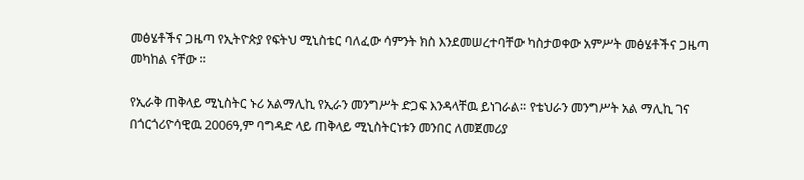መፅሄቶችና ጋዜጣ የኢትዮጵያ የፍትህ ሚኒስቴር ባለፈው ሳምንት ክስ እንደመሠረተባቸው ካስታወቀው አምሥት መፅሄቶችና ጋዜጣ መካከል ናቸው ።

የኢራቅ ጠቅላይ ሚኒስትር ኑሪ አልማሊኪ የኢራን መንግሥት ድጋፍ እንዳላቸዉ ይነገራል። የቴህራን መንግሥት አል ማሊኪ ገና በጎርጎሪዮሳዊዉ 2006ዓ,ም ባግዳድ ላይ ጠቅላይ ሚኒስትርነቱን መንበር ለመጀመሪያ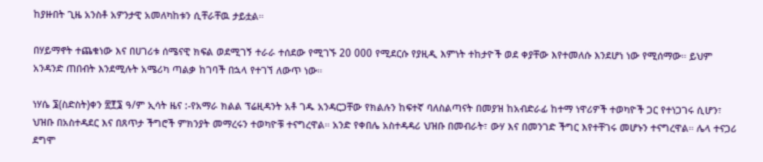ከያዙበት ጊዜ አንስቶ አዎንታዊ አመለካከቱን ሲቸራቸዉ ታይቷል።

በሃይማኖት ተጨቁነው እና በሀገሪቱ ሰሜናዊ ክፍል ወደሚገኝ ተራራ ተሰደው የሚገኙ 20 000 የሚደርሱ የያዚዲ እምነት ተከታዮች ወደ ቀያቸው እየተመለሱ እንደሆነ ነው የሚሰማው። ይህም አንዳንድ ጠበብት እንደሚሉት አሜሪካ ጣልቃ ከገባች በኋላ የተገኘ ለውጥ ነው።

ነሃሴ ፮(ስድስት)ቀን ፳፻፮ ዓ/ም ኢሳት ዜና :-የአማራ ክልል ፕሬዚዳንት አቶ ገዱ አንዳርጋቸው የክልሉን ከፍተኛ ባለስልጣናት በመያዝ ከአብድራፊ ከተማ ነዋሪዎች ተወካዮች ጋር የተነጋገሩ ሲሆን፣ ህዝቡ በአስተዳደር እና በጸጥታ ችግሮች ምክንያት መማረሩን ተወካዮቹ ተናግረዋል። አንድ የቀበሌ አስተዳዳሪ ህዝቡ በመብራት፣ ውሃ እና በመንገድ ችግር እየተቸገሩ መሆኑን ተናግረዋል። ሌላ ተናጋሪ ደግሞ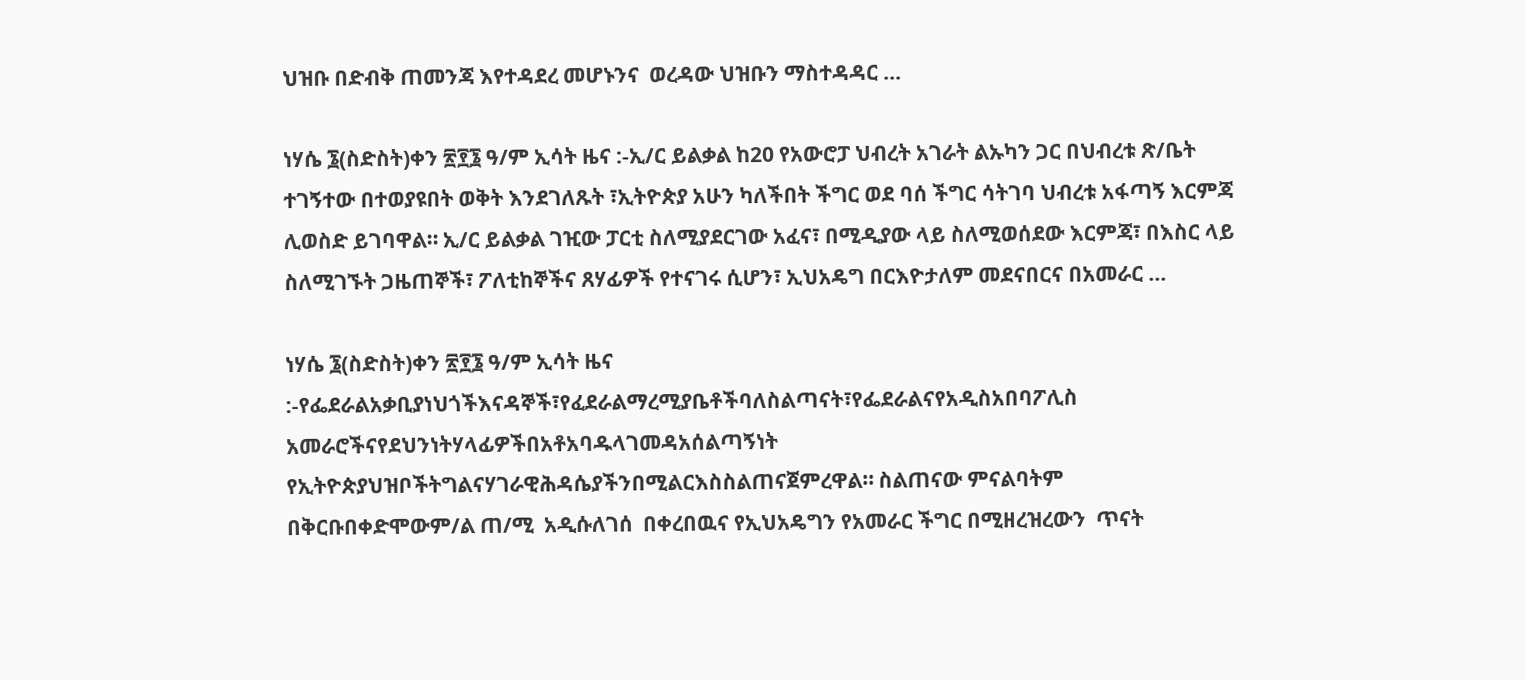ህዝቡ በድብቅ ጠመንጃ እየተዳደረ መሆኑንና  ወረዳው ህዝቡን ማስተዳዳር …

ነሃሴ ፮(ስድስት)ቀን ፳፻፮ ዓ/ም ኢሳት ዜና :-ኢ/ር ይልቃል ከ20 የአውሮፓ ህብረት አገራት ልኡካን ጋር በህብረቱ ጽ/ቤት ተገኝተው በተወያዩበት ወቅት እንደገለጹት ፣ኢትዮጵያ አሁን ካለችበት ችግር ወደ ባሰ ችግር ሳትገባ ህብረቱ አፋጣኝ እርምጃ ሊወስድ ይገባዋል። ኢ/ር ይልቃል ገዢው ፓርቲ ስለሚያደርገው አፈና፣ በሚዲያው ላይ ስለሚወሰደው እርምጃ፣ በእስር ላይ ስለሚገኙት ጋዜጠኞች፣ ፖለቲከኞችና ጸሃፊዎች የተናገሩ ሲሆን፣ ኢህአዴግ በርእዮታለም መደናበርና በአመራር …

ነሃሴ ፮(ስድስት)ቀን ፳፻፮ ዓ/ም ኢሳት ዜና :-የፌደራልአቃቢያነህጎችእናዳኞች፣የፈደራልማረሚያቤቶችባለስልጣናት፣የፌደራልናየአዲስአበባፖሊስ አመራሮችናየደህንነትሃላፊዎችበአቶአባዱላገመዳአሰልጣኝነት  የኢትዮጵያህዝቦችትግልናሃገራዊሕዳሴያችንበሚልርእስስልጠናጀምረዋል። ስልጠናው ምናልባትም በቅርቡበቀድሞውም/ል ጠ/ሚ  አዲሱለገሰ  በቀረበዉና የኢህአዴግን የአመራር ችግር በሚዘረዝረውን  ጥናት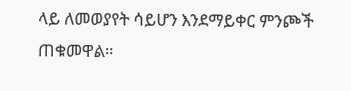ላይ ለመወያየት ሳይሆን እንደማይቀር ምንጮች ጠቁመዋል።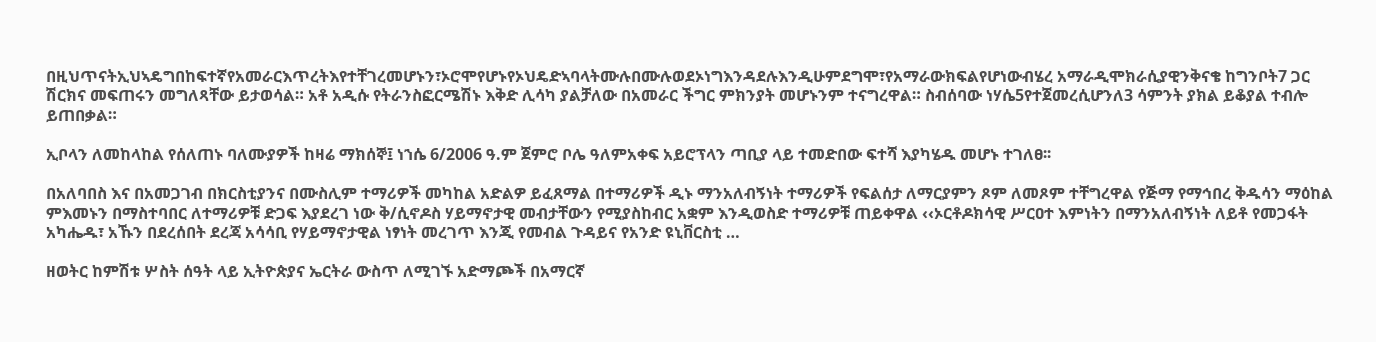በዚህጥናትኢህኣዴግበከፍተኛየአመራርእጥረትእየተቸገረመሆኑን፣ኦሮሞየሆኑየኦህዴድኣባላትሙሉበሙሉወደኦነግእንዳደሉእንዲሁምደግሞ፣የአማራውክፍልየሆነውብሄረ አማራዲሞክራሲያዊንቅናቄ ከግንቦት7 ጋር ሽርክና መፍጠሩን መግለጻቸው ይታወሳል። አቶ አዲሱ የትራንስፎርሜሽኑ እቅድ ሊሳካ ያልቻለው በአመራር ችግር ምክንያት መሆኑንም ተናግረዋል። ስብሰባው ነሃሴ5የተጀመረሲሆንለ3 ሳምንት ያክል ይቆያል ተብሎ ይጠበቃል።

ኢቦላን ለመከላከል የሰለጠኑ ባለሙያዎች ከዛሬ ማክሰኞ፤ ነኀሴ 6/2006 ዓ.ም ጀምሮ ቦሌ ዓለምአቀፍ አይሮፕላን ጣቢያ ላይ ተመድበው ፍተሻ እያካሄዱ መሆኑ ተገለፀ፡፡

በአለባበስ እና በአመጋገብ በክርስቲያንና በሙስሊም ተማሪዎች መካከል አድልዎ ይፈጸማል በተማሪዎች ዲኑ ማንአለብኝነት ተማሪዎች የፍልሰታ ለማርያምን ጾም ለመጾም ተቸግረዋል የጅማ የማኅበረ ቅዱሳን ማዕከል ምእመኑን በማስተባበር ለተማሪዎቹ ድጋፍ እያደረገ ነው ቅ/ሲኖዶስ ሃይማኖታዊ መብታቸውን የሚያስከብር አቋም እንዲወስድ ተማሪዎቹ ጠይቀዋል ‹‹ኦርቶዶክሳዊ ሥርዐተ እምነትን በማንአለብኝነት ለይቶ የመጋፋት አካሔዱ፣ አኹን በደረሰበት ደረጃ አሳሳቢ የሃይማኖታዊል ነፃነት መረገጥ እንጂ የመብል ጉዳይና የአንድ ዩኒቨርስቲ …

ዘወትር ከምሽቱ ሦስት ሰዓት ላይ ኢትዮጵያና ኤርትራ ውስጥ ለሚገኙ አድማጮች በአማርኛ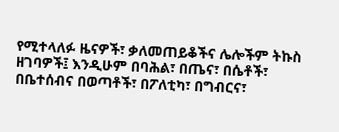የሚተላለፉ ዜናዎች፣ ቃለመጠይቆችና ሌሎችም ትኩስ ዘገባዎች፤ እንዲሁም በባሕል፣ በጤና፣ በሴቶች፣ በቤተሰብና በወጣቶች፣ በፖለቲካ፣ በግብርና፣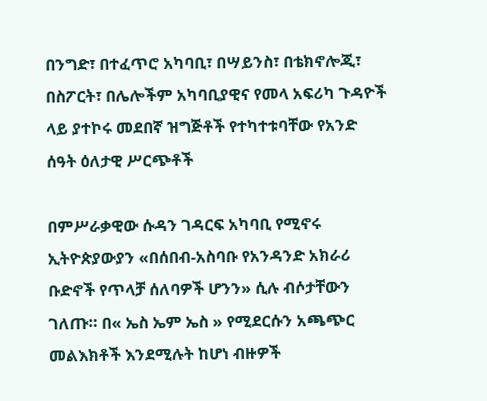በንግድ፣ በተፈጥሮ አካባቢ፣ በሣይንስ፣ በቴክኖሎጂ፣ በስፖርት፣ በሌሎችም አካባቢያዊና የመላ አፍሪካ ጉዳዮች ላይ ያተኮሩ መደበኛ ዝግጅቶች የተካተቱባቸው የአንድ ሰዓት ዕለታዊ ሥርጭቶች

በምሥራቃዊው ሱዳን ገዳርፍ አካባቢ የሚኖሩ ኢትዮጵያውያን «በሰበብ-አስባቡ የአንዳንድ አክራሪ ቡድኖች የጥላቻ ሰለባዎች ሆንን» ሲሉ ብሶታቸውን ገለጡ። በ« ኤስ ኤም ኤስ » የሚደርሱን አጫጭር መልእክቶች እንደሚሉት ከሆነ ብዙዎች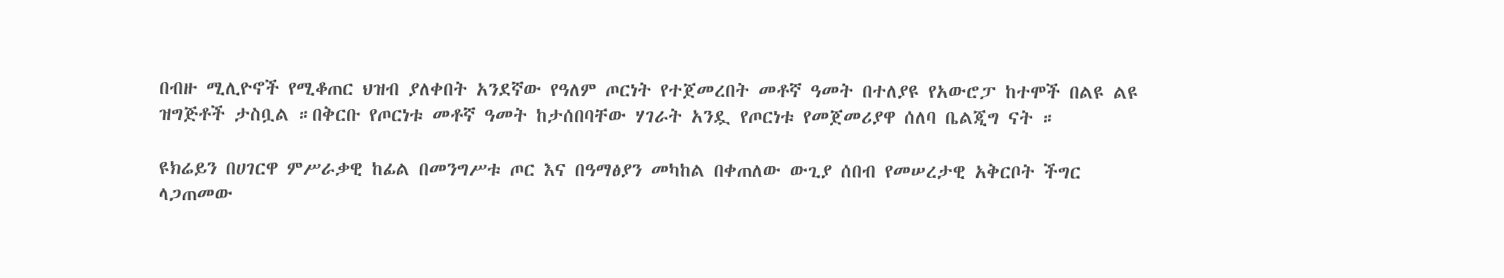በብዙ ሚሊዮኖች የሚቆጠር ህዝብ ያለቀበት አንደኛው የዓለም ጦርነት የተጀመረበት መቶኛ ዓመት በተለያዩ የአውሮፓ ከተሞች በልዩ ልዩ ዝግጅቶች ታስቧል ።በቅርቡ የጦርነቱ መቶኛ ዓመት ከታሰበባቸው ሃገራት አንዷ የጦርነቱ የመጀመሪያዋ ሰለባ ቤልጂግ ናት ።

ዩክሬይን በሀገርዋ ምሥራቃዊ ከፊል በመንግሥቱ ጦር እና በዓማፅያን መካከል በቀጠለው ውጊያ ሰበብ የመሠረታዊ አቅርቦት ችግር ላጋጠመው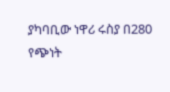ያካባቢው ነዋሪ ሩስያ በ280 የጭነት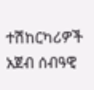ተሽከርካሪዎች አጀብ ሰብዓዊ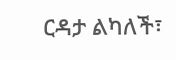ርዳታ ልካለች፣